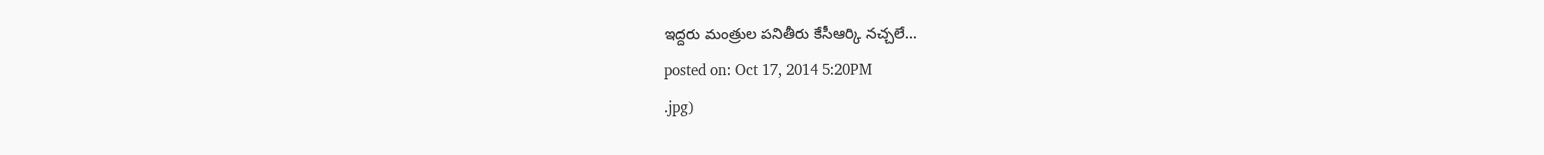ఇద్దరు మంత్రుల పనితీరు కేసీఆర్కి నచ్చలే...
posted on: Oct 17, 2014 5:20PM
.jpg)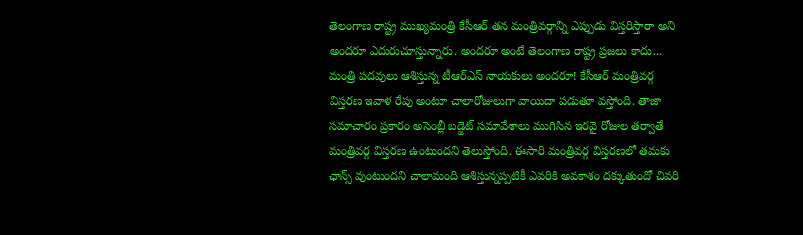తెలంగాణ రాష్ట్ర ముఖ్యమంత్రి కేసీఆర్ తన మంత్రివర్గాన్ని ఎప్పుడు విస్తరిస్తారా అని అందరూ ఎదురుచూస్తున్నారు. అందరూ అంటే తెలంగాణ రాష్ట్ర ప్రజలు కాదు... మంత్రి పదవులు ఆశిస్తున్న టీఆర్ఎస్ నాయకులు అందరూ! కేసీఆర్ మంత్రివర్గ విస్తరణ ఇవాళ రేపు అంటూ చాలారోజులుగా వాయిదా పడుతూ వస్తోంది. తాజా సమాచారం ప్రకారం అసెంబ్లీ బడ్జెట్ సమావేశాలు ముగిసిన ఇరవై రోజుల తర్వాతే మంత్రివర్గ విస్తరణ ఉంటుందని తెలుస్తోంది. ఈసారి మంత్రివర్గ విస్తరణలో తమకు ఛాన్స్ వుంటుందని చాలామంది ఆశిస్తున్నప్పటికీ ఎవరికి అవకాశం దక్కుతుందో చివరి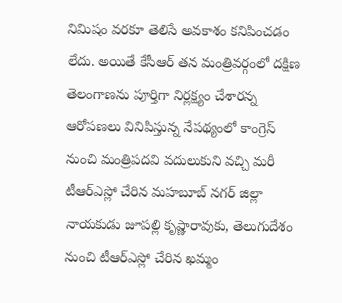నిమిషం వరకూ తెలిసే అవకాశం కనిపించడం లేదు. అయితే కేసీఆర్ తన మంత్రివర్గంలో దక్షిణ తెలంగాణను పూర్తిగా నిర్లక్ష్యం చేశారన్న ఆరోపణలు వినిపిస్తున్న నేపథ్యంలో కాంగ్రెస్ నుంచి మంత్రిపదవి వదులుకుని వచ్చి మరీ టీఆర్ఎస్లో చేరిన మహబూబ్ నగర్ జిల్లా నాయకుడు జూపల్లి కృష్ణారావుకు, తెలుగుదేశం నుంచి టీఆర్ఎస్లో చేరిన ఖమ్మం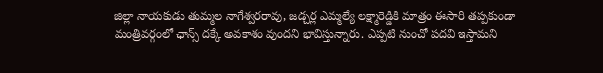జిల్లా నాయకుడు తుమ్మల నాగేశ్వరరావు, జడ్చర్ల ఎమ్మల్యే లక్ష్మారెడ్డికి మాత్రం ఈసారి తప్పకుండా మంత్రివర్గంలో ఛాన్స్ దక్కే అవకాశం వుందని భావిస్తున్నారు. ఎప్పటి నుంచో పదవి ఇస్తామని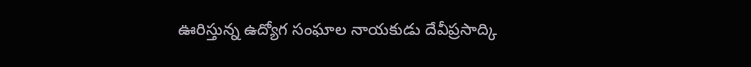ఊరిస్తున్న ఉద్యోగ సంఘాల నాయకుడు దేవీప్రసాద్కి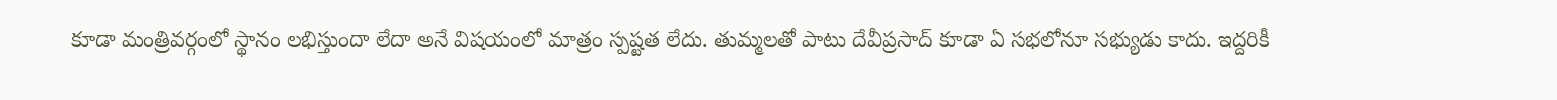కూడా మంత్రివర్గంలో స్థానం లభిస్తుందా లేదా అనే విషయంలో మాత్రం స్పష్టత లేదు. తుమ్మలతో పాటు దేవీప్రసాద్ కూడా ఏ సభలోనూ సభ్యుడు కాదు. ఇద్దరికీ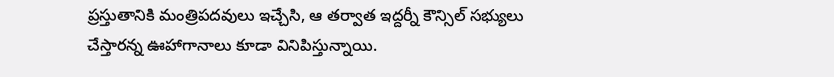ప్రస్తుతానికి మంత్రిపదవులు ఇచ్చేసి, ఆ తర్వాత ఇద్దర్నీ కౌన్సిల్ సభ్యులు చేస్తారన్న ఊహాగానాలు కూడా వినిపిస్తున్నాయి.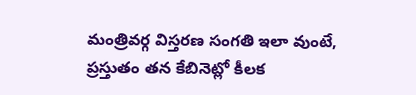మంత్రివర్గ విస్తరణ సంగతి ఇలా వుంటే, ప్రస్తుతం తన కేబినెట్లో కీలక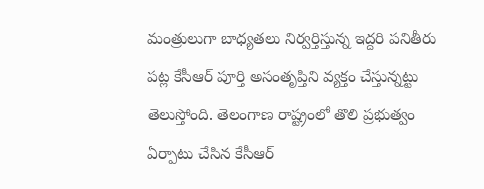మంత్రులుగా బాధ్యతలు నిర్వర్తిస్తున్న ఇద్దరి పనితీరు పట్ల కేసీఆర్ పూర్తి అసంతృప్తిని వ్యక్తం చేస్తున్నట్టు తెలుస్తోంది. తెలంగాణ రాష్ట్రంలో తొలి ప్రభుత్వం ఏర్పాటు చేసిన కేసీఆర్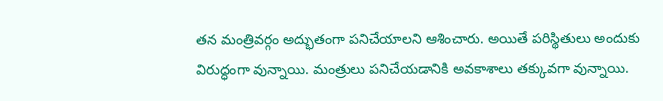తన మంత్రివర్గం అద్భుతంగా పనిచేయాలని ఆశించారు. అయితే పరిస్థితులు అందుకు విరుద్ధంగా వున్నాయి. మంత్రులు పనిచేయడానికి అవకాశాలు తక్కువగా వున్నాయి.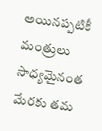అయినప్పటికీ మంత్రులు సాధ్యమైనంత మేరకు తమ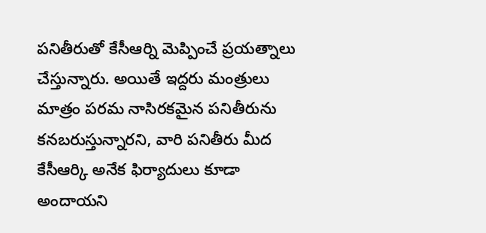పనితీరుతో కేసీఆర్ని మెప్పించే ప్రయత్నాలు చేస్తున్నారు. అయితే ఇద్దరు మంత్రులు మాత్రం పరమ నాసిరకమైన పనితీరును కనబరుస్తున్నారని, వారి పనితీరు మీద కేసీఆర్కి అనేక ఫిర్యాదులు కూడా అందాయని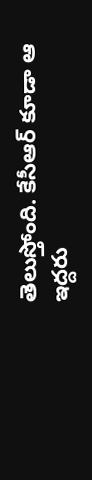తెలుస్తోంది. కేసీఆర్ కూడా ఆ ఇద్దరు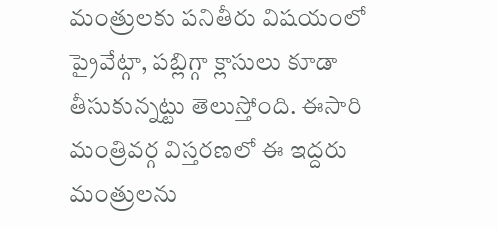మంత్రులకు పనితీరు విషయంలో ప్రైవేట్గా, పబ్లిగ్గా క్లాసులు కూడా తీసుకున్నట్టు తెలుస్తోంది. ఈసారి మంత్రివర్గ విస్తరణలో ఈ ఇద్దరు మంత్రులను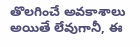తొలగించే అవకాశాలు అయితే లేవుగానీ, ఈ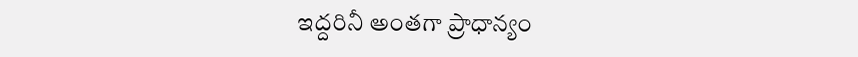ఇద్దరినీ అంతగా ప్రాధాన్యం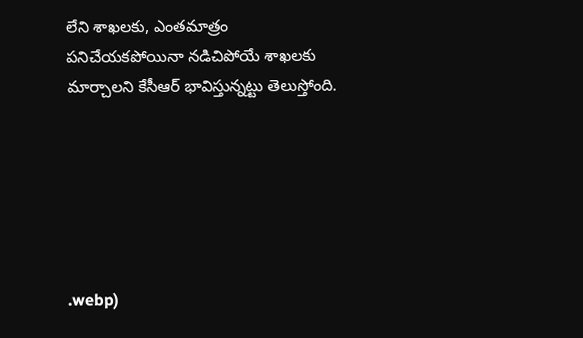లేని శాఖలకు, ఎంతమాత్రం పనిచేయకపోయినా నడిచిపోయే శాఖలకు మార్చాలని కేసీఆర్ భావిస్తున్నట్టు తెలుస్తోంది.






.webp)